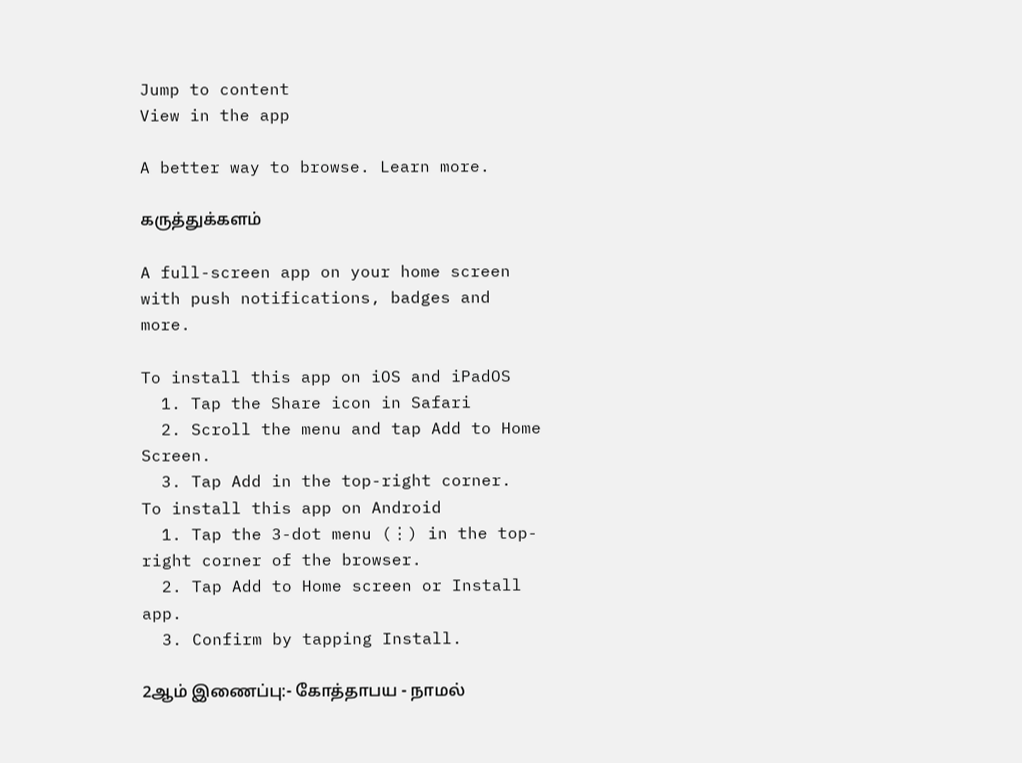Jump to content
View in the app

A better way to browse. Learn more.

கருத்துக்களம்

A full-screen app on your home screen with push notifications, badges and more.

To install this app on iOS and iPadOS
  1. Tap the Share icon in Safari
  2. Scroll the menu and tap Add to Home Screen.
  3. Tap Add in the top-right corner.
To install this app on Android
  1. Tap the 3-dot menu (⋮) in the top-right corner of the browser.
  2. Tap Add to Home screen or Install app.
  3. Confirm by tapping Install.

2ஆம் இணைப்பு:- கோத்தாபய - நாமல்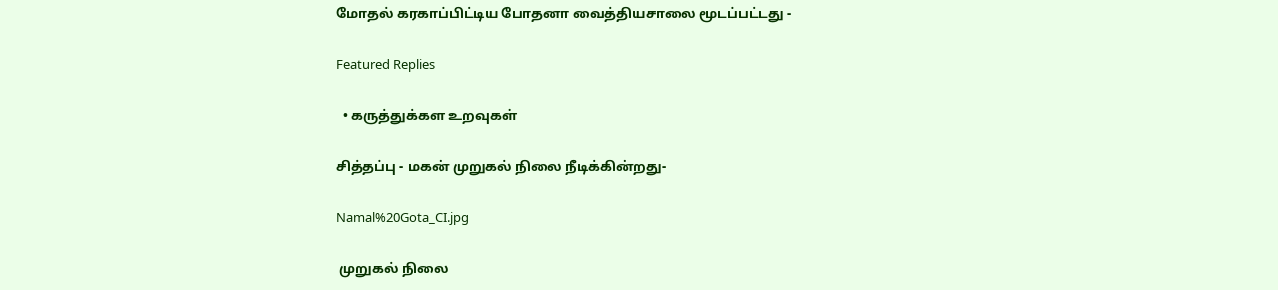மோதல் கரகாப்பிட்டிய போதனா வைத்தியசாலை மூடப்பட்டது -

Featured Replies

  • கருத்துக்கள உறவுகள்

சித்தப்பு - மகன் முறுகல் நிலை நீடிக்கின்றது-

Namal%20Gota_CI.jpg

 முறுகல் நிலை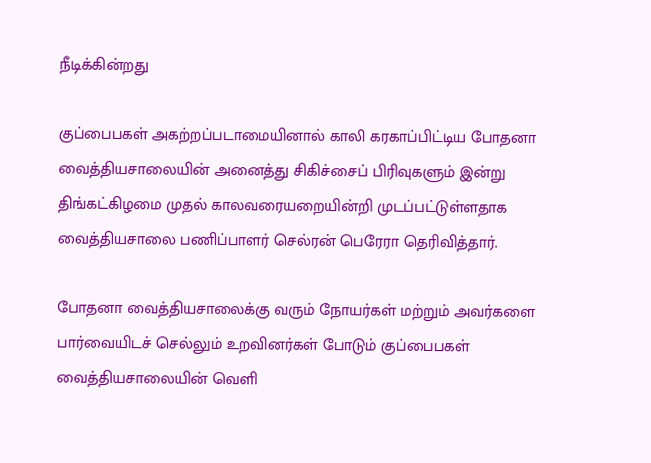நீடிக்கின்றது

குப்பைபகள் அகற்றப்படாமையினால் காலி கரகாப்பிட்டிய போதனா வைத்தியசாலையின் அனைத்து சிகிச்சைப் பிரிவுகளும் இன்று திங்கட்கிழமை முதல் காலவரையறையின்றி முடப்பட்டுள்ளதாக வைத்தியசாலை பணிப்பாளர் செல்ரன் பெரேரா தெரிவித்தார்.

போதனா வைத்தியசாலைக்கு வரும் நோயர்கள் மற்றும் அவர்களை பார்வையிடச் செல்லும் உறவினர்கள் போடும் குப்பைபகள்  வைத்தியசாலையின் வெளி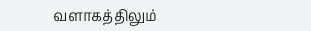வளாகத்திலும்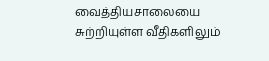வைத்தியசாலையை சுற்றியுள்ள வீதிகளிலும்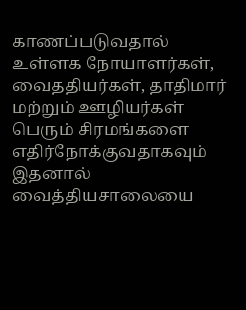காணப்படுவதால் உள்ளக நோயாளர்கள், வைததியர்கள், தாதிமார் மற்றும் ஊழியர்கள் பெரும் சிரமங்களை எதிர்நோக்குவதாகவும் இதனால் வைத்தியசாலையை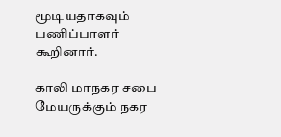மூடியதாகவும் பணிப்பாளர் கூறினார்.

காலி மாநகர சபை மேயருக்கும் நகர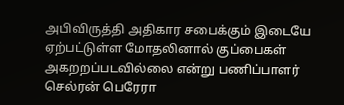அபிவிருத்தி அதிகார சபைக்கும் இடையே ஏற்பட்டுள்ள மோதலினால் குப்பைகள் அகறறப்படவில்லை என்று பணிப்பாளர் செல்ரன் பெரேரா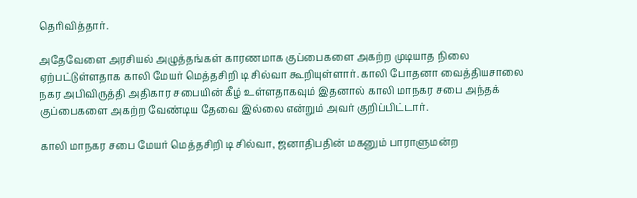தெரிவித்தார்.

அதேவேளை அரசியல் அழுத்தங்கள் காரணமாக குப்பைகளை அகற்ற முடியாத நிலை ஏற்பட்டுள்ளதாக காலி மேயர் மெத்தசிறி டி சில்வா கூறியுள்ளார். காலி போதனா வைத்தியசாலை நகர அபிவிருத்தி அதிகார சபையின் கீழ் உள்ளதாகவும் இதனால் காலி மாநகர சபை அந்தக் குப்பைகளை அகற்ற வேண்டிய தேவை இல்லை என்றும் அவர் குறிப்பிட்டார்.

காலி மாநகர சபை மேயர் மெத்தசிறி டி சில்வா, ஜனாதிபதின் மகனும் பாராளுமன்ற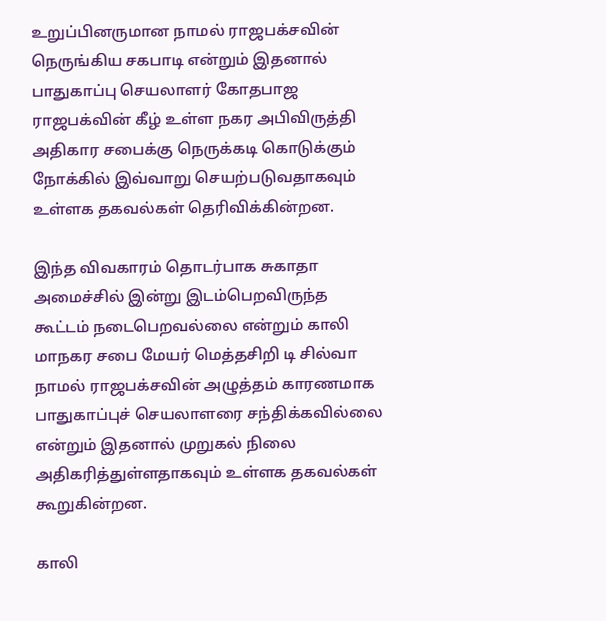உறுப்பினருமான நாமல் ராஜபக்சவின் நெருங்கிய சகபாடி என்றும் இதனால் பாதுகாப்பு செயலாளர் கோதபாஜ ராஜபக்வின் கீழ் உள்ள நகர அபிவிருத்தி அதிகார சபைக்கு நெருக்கடி கொடுக்கும் நோக்கில் இவ்வாறு செயற்படுவதாகவும் உள்ளக தகவல்கள் தெரிவிக்கின்றன.

இந்த விவகாரம் தொடர்பாக சுகாதா அமைச்சில் இன்று இடம்பெறவிருந்த கூட்டம் நடைபெறவல்லை என்றும் காலி மாநகர சபை மேயர் மெத்தசிறி டி சில்வா நாமல் ராஜபக்சவின் அழுத்தம் காரணமாக பாதுகாப்புச் செயலாளரை சந்திக்கவில்லை என்றும் இதனால் முறுகல் நிலை அதிகரித்துள்ளதாகவும் உள்ளக தகவல்கள் கூறுகின்றன.

காலி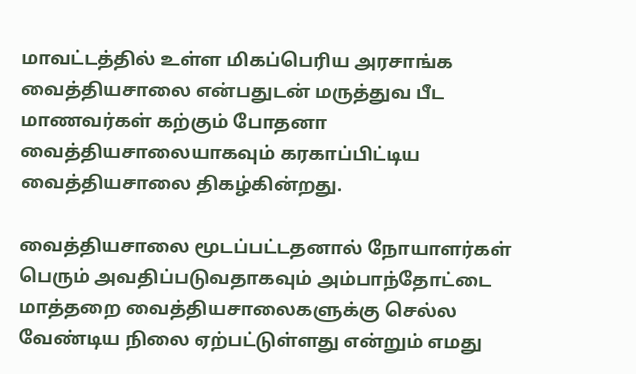மாவட்டத்தில் உள்ள மிகப்பெரிய அரசாங்க வைத்தியசாலை என்பதுடன் மருத்துவ பீட மாணவர்கள் கற்கும் போதனா வைத்தியசாலையாகவும் கரகாப்பிட்டிய வைத்தியசாலை திகழ்கின்றது.

வைத்தியசாலை மூடப்பட்டதனால் நோயாளர்கள் பெரும் அவதிப்படுவதாகவும் அம்பாந்தோட்டை மாத்தறை வைத்தியசாலைகளுக்கு செல்ல வேண்டிய நிலை ஏற்பட்டுள்ளது என்றும் எமது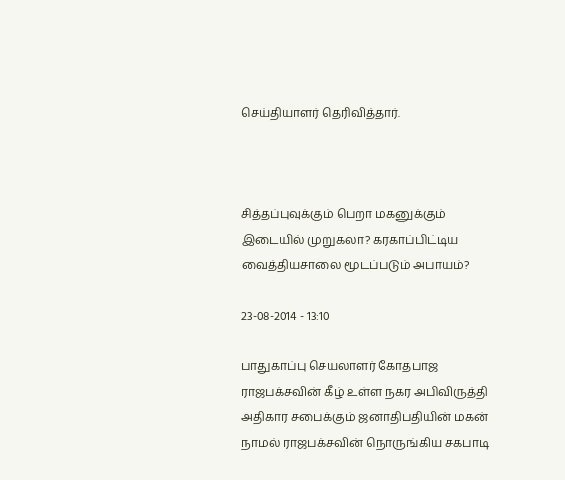செய்தியாளர் தெரிவித்தார்.



சித்தப்புவுக்கும் பெறா மகனுக்கும் இடையில் முறுகலா? கரகாப்பிட்டிய வைத்தியசாலை மூடப்படும் அபாயம்?

23-08-2014 - 13:10

பாதுகாப்பு செயலாளர் கோதபாஜ ராஜபக்சவின் கீழ் உள்ள நகர அபிவிருத்தி அதிகார சபைக்கும் ஜனாதிபதியின் மகன் நாமல் ராஜபக்சவின் நொருங்கிய சகபாடி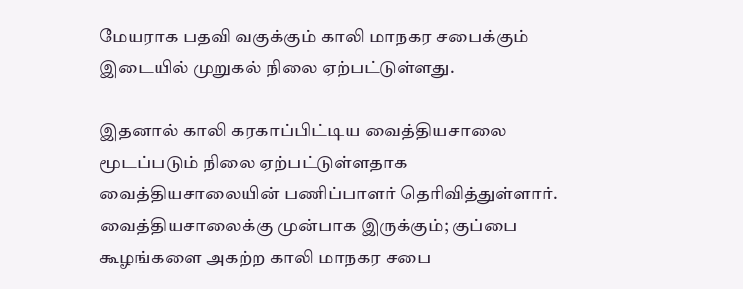மேயராக பதவி வகுக்கும் காலி மாநகர சபைக்கும் இடையில் முறுகல் நிலை ஏற்பட்டுள்ளது.

இதனால் காலி கரகாப்பிட்டிய வைத்தியசாலை மூடப்படும் நிலை ஏற்பட்டுள்ளதாக வைத்தியசாலையின் பணிப்பாளர் தெரிவித்துள்ளார். வைத்தியசாலைக்கு முன்பாக இருக்கும்; குப்பை கூழங்களை அகற்ற காலி மாநகர சபை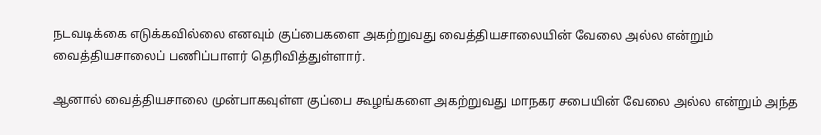நடவடிக்கை எடுக்கவில்லை எனவும் குப்பைகளை அகற்றுவது வைத்தியசாலையின் வேலை அல்ல என்றும் வைத்தியசாலைப் பணிப்பாளர் தெரிவித்துள்ளார்.

ஆனால் வைத்தியசாலை முன்பாகவுள்ள குப்பை கூழங்களை அகற்றுவது மாநகர சபையின் வேலை அல்ல என்றும் அந்த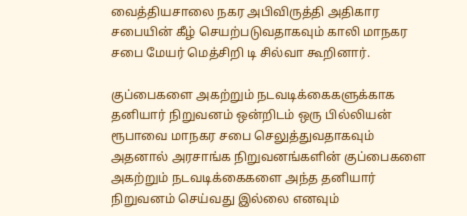வைத்தியசாலை நகர அபிவிருத்தி அதிகார சபையின் கீழ் செயற்படுவதாகவும் காலி மாநகர சபை மேயர் மெத்சிறி டி சில்வா கூறினார்.

குப்பைகளை அகற்றும் நடவடிக்கைகளுக்காக தனியார் நிறுவனம் ஒன்றிடம் ஒரு பில்லியன் ரூபாவை மாநகர சபை செலுத்துவதாகவும் அதனால் அரசாங்க நிறுவனங்களின் குப்பைகளை அகற்றும் நடவடிக்கைகளை அந்த தனியார் நிறுவனம் செய்வது இல்லை எனவும்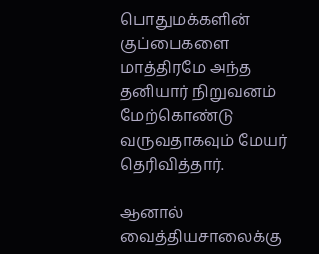பொதுமக்களின் குப்பைகளை மாத்திரமே அந்த தனியார் நிறுவனம் மேற்கொண்டு வருவதாகவும் மேயர் தெரிவித்தார்.

ஆனால் வைத்தியசாலைக்கு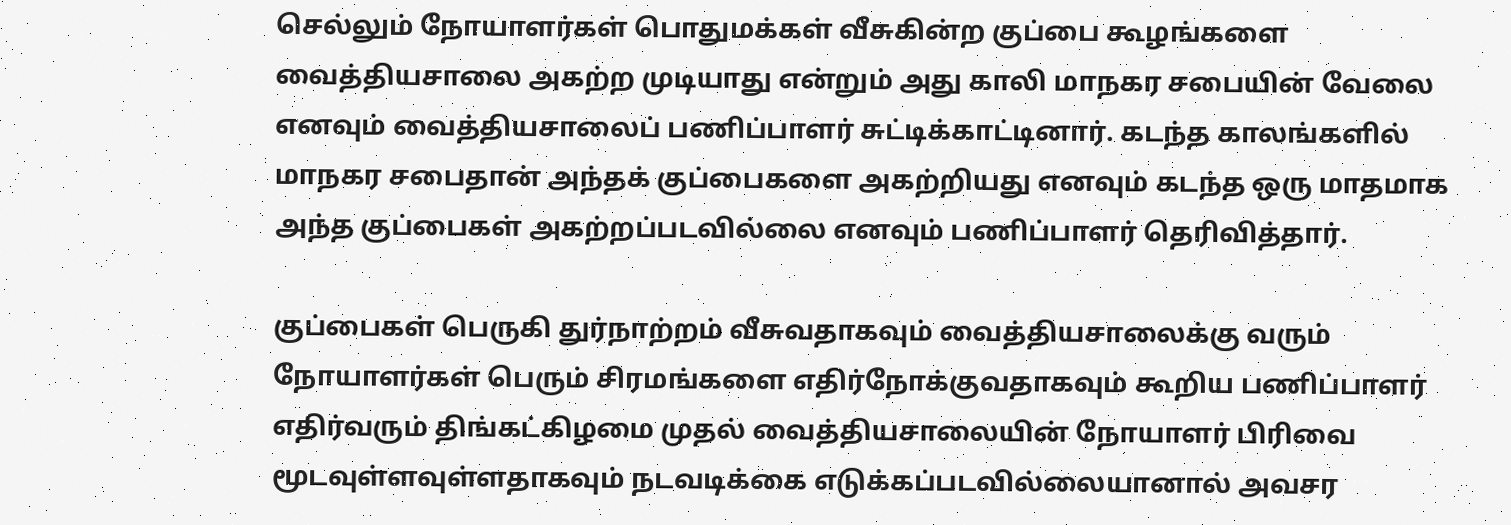செல்லும் நோயாளர்கள் பொதுமக்கள் வீசுகின்ற குப்பை கூழங்களை வைத்தியசாலை அகற்ற முடியாது என்றும் அது காலி மாநகர சபையின் வேலை எனவும் வைத்தியசாலைப் பணிப்பாளர் சுட்டிக்காட்டினார். கடந்த காலங்களில் மாநகர சபைதான் அந்தக் குப்பைகளை அகற்றியது எனவும் கடந்த ஒரு மாதமாக அந்த குப்பைகள் அகற்றப்படவில்லை எனவும் பணிப்பாளர் தெரிவித்தார்.

குப்பைகள் பெருகி துர்நாற்றம் வீசுவதாகவும் வைத்தியசாலைக்கு வரும் நோயாளர்கள் பெரும் சிரமங்களை எதிர்நோக்குவதாகவும் கூறிய பணிப்பாளர் எதிர்வரும் திங்கட்கிழமை முதல் வைத்தியசாலையின் நோயாளர் பிரிவை மூடவுள்ளவுள்ளதாகவும் நடவடிக்கை எடுக்கப்படவில்லையானால் அவசர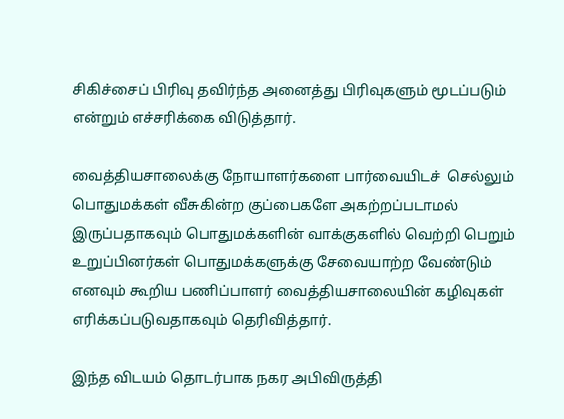சிகிச்சைப் பிரிவு தவிர்ந்த அனைத்து பிரிவுகளும் மூடப்படும் என்றும் எச்சரிக்கை விடுத்தார்.

வைத்தியசாலைக்கு நோயாளர்களை பார்வையிடச்  செல்லும் பொதுமக்கள் வீசுகின்ற குப்பைகளே அகற்றப்படாமல் இருப்பதாகவும் பொதுமக்களின் வாக்குகளில் வெற்றி பெறும் உறுப்பினர்கள் பொதுமக்களுக்கு சேவையாற்ற வேண்டும் எனவும் கூறிய பணிப்பாளர் வைத்தியசாலையின் கழிவுகள் எரிக்கப்படுவதாகவும் தெரிவித்தார்.

இந்த விடயம் தொடர்பாக நகர அபிவிருத்தி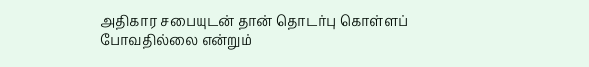அதிகார சபையுடன் தான் தொடர்பு கொள்ளப் போவதில்லை என்றும்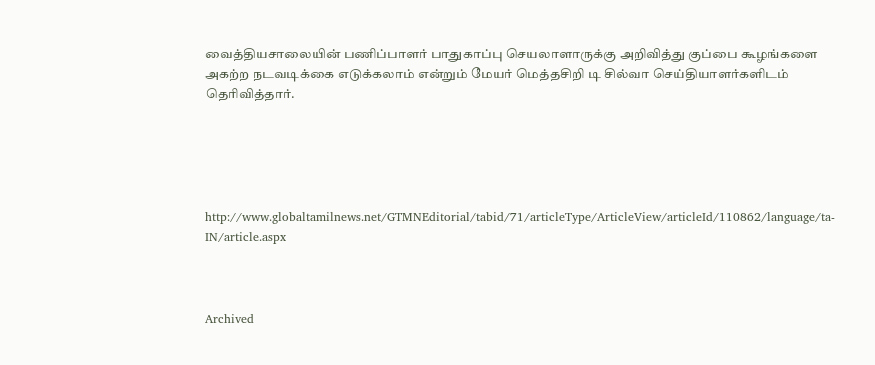வைத்தியசாலையின் பணிப்பாளர் பாதுகாப்பு செயலாளாருக்கு அறிவித்து குப்பை கூழங்களை அகற்ற நடவடிக்கை எடுக்கலாம் என்றும் மேயர் மெத்தசிறி டி சில்வா செய்தியாளர்களிடம் தெரிவித்தார்.





http://www.globaltamilnews.net/GTMNEditorial/tabid/71/articleType/ArticleView/articleId/110862/language/ta-IN/article.aspx



Archived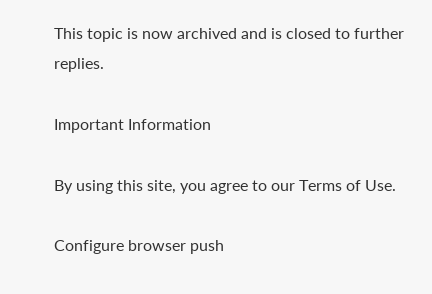This topic is now archived and is closed to further replies.

Important Information

By using this site, you agree to our Terms of Use.

Configure browser push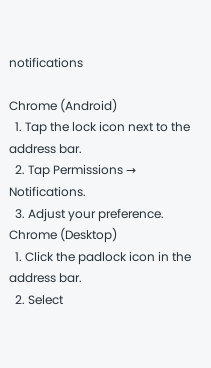notifications

Chrome (Android)
  1. Tap the lock icon next to the address bar.
  2. Tap Permissions → Notifications.
  3. Adjust your preference.
Chrome (Desktop)
  1. Click the padlock icon in the address bar.
  2. Select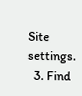Site settings.
  3. Find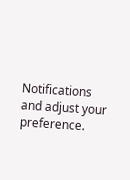Notifications and adjust your preference.